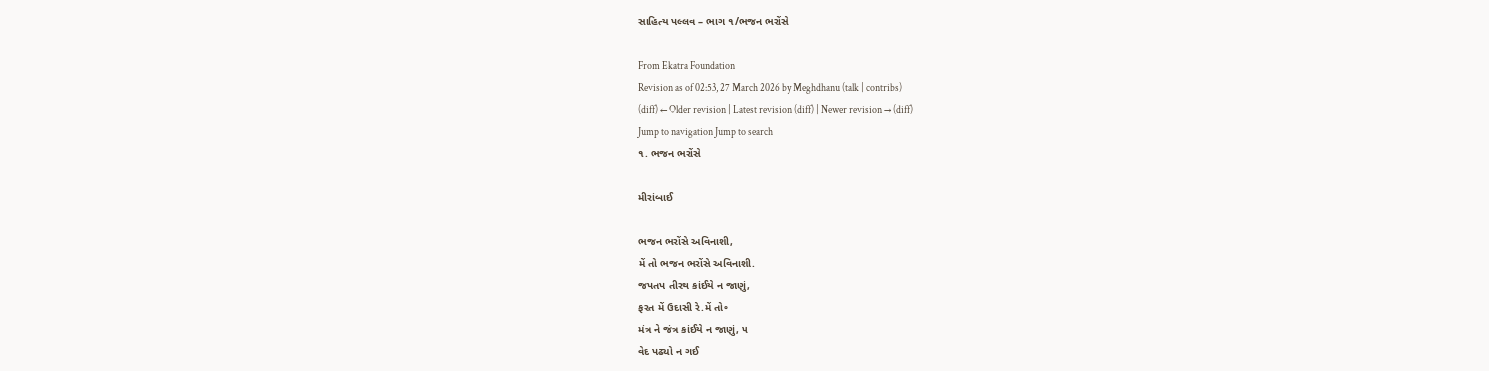સાહિત્ય પલ્લવ – ભાગ ૧/ભજન ભરોંસે

From Ekatra Foundation
Revision as of 02:53, 27 March 2026 by Meghdhanu (talk | contribs)
(diff) ← Older revision | Latest revision (diff) | Newer revision → (diff)
Jump to navigation Jump to search
૧. ભજન ભરોંસે

મીરાંબાઈ

ભજન ભરોંસે અવિનાશી,
મેં તો ભજન ભરોંસે અવિનાશી.
જપતપ તીરથ કાંઈયે ન જાણું,
ફરત મેં ઉદાસી રે.મેં તો૰
મંત્ર ને જંત્ર કાંઈયે ન જાણું, ૫
વેદ પઢ્યો ન ગઈ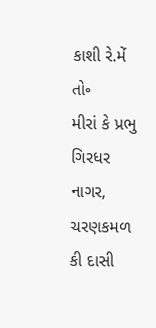કાશી રે.મેં તો૰
મીરાં કે પ્રભુ ગિરધર નાગર,
ચરણકમળ કી દાસી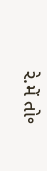રે.મેં તો૰